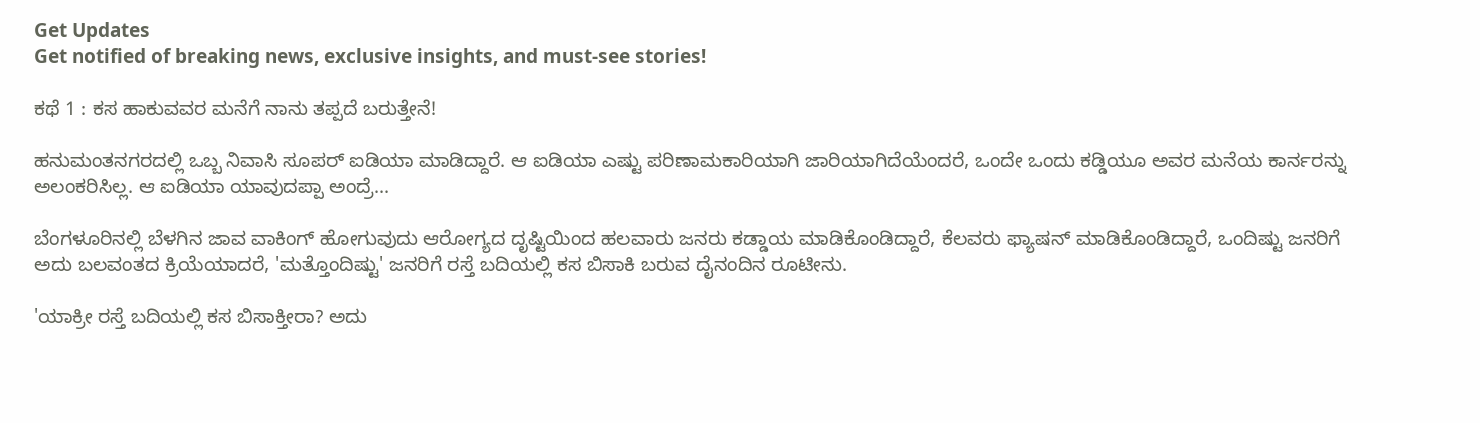Get Updates
Get notified of breaking news, exclusive insights, and must-see stories!

ಕಥೆ 1 : ಕಸ ಹಾಕುವವರ ಮನೆಗೆ ನಾನು ತಪ್ಪದೆ ಬರುತ್ತೇನೆ!

ಹನುಮಂತನಗರದಲ್ಲಿ ಒಬ್ಬ ನಿವಾಸಿ ಸೂಪರ್ ಐಡಿಯಾ ಮಾಡಿದ್ದಾರೆ. ಆ ಐಡಿಯಾ ಎಷ್ಟು ಪರಿಣಾಮಕಾರಿಯಾಗಿ ಜಾರಿಯಾಗಿದೆಯೆಂದರೆ, ಒಂದೇ ಒಂದು ಕಡ್ಡಿಯೂ ಅವರ ಮನೆಯ ಕಾರ್ನರನ್ನು ಅಲಂಕರಿಸಿಲ್ಲ. ಆ ಐಡಿಯಾ ಯಾವುದಪ್ಪಾ ಅಂದ್ರೆ...

ಬೆಂಗಳೂರಿನಲ್ಲಿ ಬೆಳಗಿನ ಜಾವ ವಾಕಿಂಗ್ ಹೋಗುವುದು ಆರೋಗ್ಯದ ದೃಷ್ಟಿಯಿಂದ ಹಲವಾರು ಜನರು ಕಡ್ಡಾಯ ಮಾಡಿಕೊಂಡಿದ್ದಾರೆ, ಕೆಲವರು ಫ್ಯಾಷನ್ ಮಾಡಿಕೊಂಡಿದ್ದಾರೆ, ಒಂದಿಷ್ಟು ಜನರಿಗೆ ಅದು ಬಲವಂತದ ಕ್ರಿಯೆಯಾದರೆ, 'ಮತ್ತೊಂದಿಷ್ಟು' ಜನರಿಗೆ ರಸ್ತೆ ಬದಿಯಲ್ಲಿ ಕಸ ಬಿಸಾಕಿ ಬರುವ ದೈನಂದಿನ ರೂಟೀನು.

'ಯಾಕ್ರೀ ರಸ್ತೆ ಬದಿಯಲ್ಲಿ ಕಸ ಬಿಸಾಕ್ತೀರಾ? ಅದು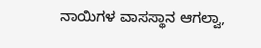ನಾಯಿಗಳ ವಾಸಸ್ಥಾನ ಆಗಲ್ವಾ,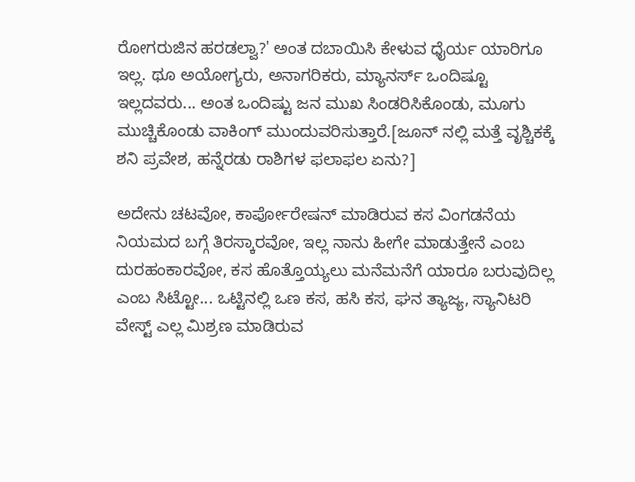ರೋಗರುಜಿನ ಹರಡಲ್ವಾ?' ಅಂತ ದಬಾಯಿಸಿ ಕೇಳುವ ಧೈರ್ಯ ಯಾರಿಗೂ ಇಲ್ಲ. ಥೂ ಅಯೋಗ್ಯರು, ಅನಾಗರಿಕರು, ಮ್ಯಾನರ್ಸ್ ಒಂದಿಷ್ಟೂ ಇಲ್ಲದವರು... ಅಂತ ಒಂದಿಷ್ಟು ಜನ ಮುಖ ಸಿಂಡರಿಸಿಕೊಂಡು, ಮೂಗು ಮುಚ್ಚಿಕೊಂಡು ವಾಕಿಂಗ್ ಮುಂದುವರಿಸುತ್ತಾರೆ.[ಜೂನ್ ನಲ್ಲಿ ಮತ್ತೆ ವೃಶ್ಚಿಕಕ್ಕೆ ಶನಿ ಪ್ರವೇಶ, ಹನ್ನೆರಡು ರಾಶಿಗಳ ಫಲಾಫಲ ಏನು?]

ಅದೇನು ಚಟವೋ, ಕಾರ್ಪೋರೇಷನ್ ಮಾಡಿರುವ ಕಸ ವಿಂಗಡನೆಯ ನಿಯಮದ ಬಗ್ಗೆ ತಿರಸ್ಕಾರವೋ, ಇಲ್ಲ ನಾನು ಹೀಗೇ ಮಾಡುತ್ತೇನೆ ಎಂಬ ದುರಹಂಕಾರವೋ, ಕಸ ಹೊತ್ತೊಯ್ಯಲು ಮನೆಮನೆಗೆ ಯಾರೂ ಬರುವುದಿಲ್ಲ ಎಂಬ ಸಿಟ್ಟೋ... ಒಟ್ಟಿನಲ್ಲಿ ಒಣ ಕಸ, ಹಸಿ ಕಸ, ಘನ ತ್ಯಾಜ್ಯ, ಸ್ಯಾನಿಟರಿ ವೇಸ್ಟ್ ಎಲ್ಲ ಮಿಶ್ರಣ ಮಾಡಿರುವ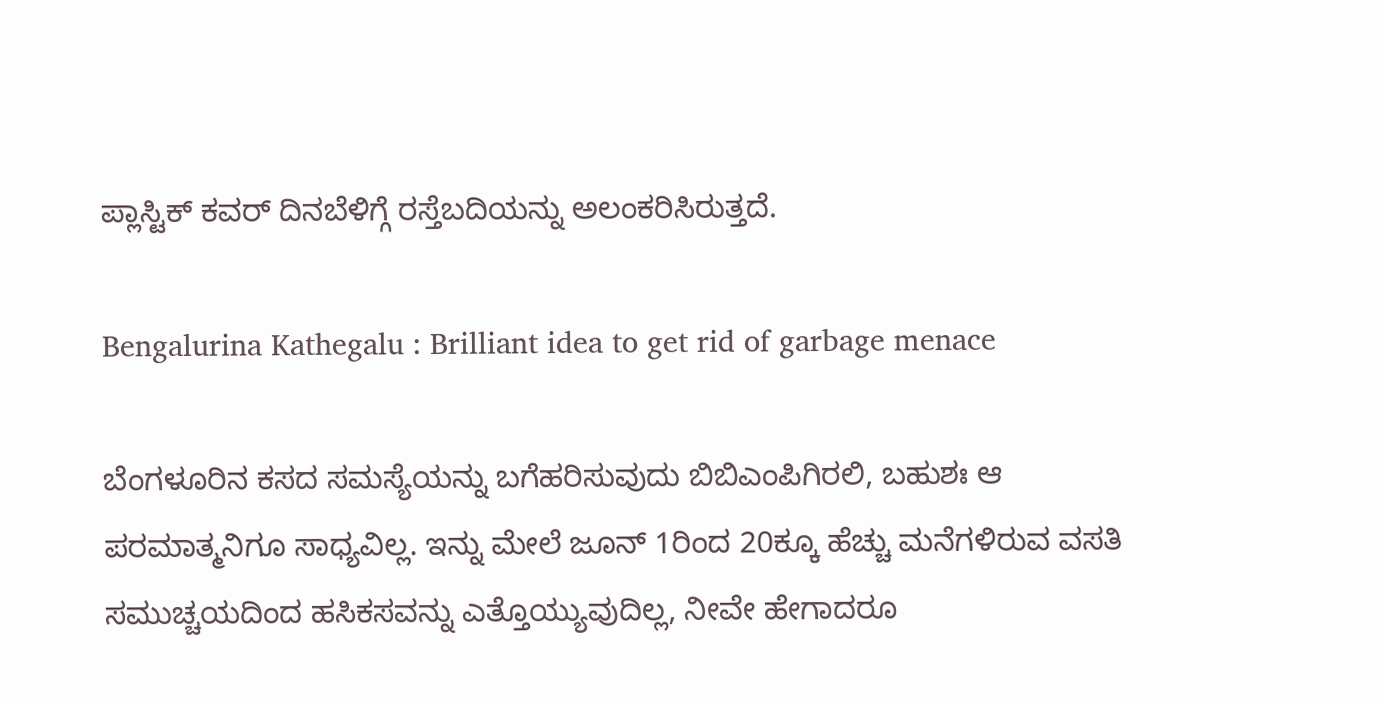ಪ್ಲಾಸ್ಟಿಕ್ ಕವರ್ ದಿನಬೆಳಿಗ್ಗೆ ರಸ್ತೆಬದಿಯನ್ನು ಅಲಂಕರಿಸಿರುತ್ತದೆ.

Bengalurina Kathegalu : Brilliant idea to get rid of garbage menace

ಬೆಂಗಳೂರಿನ ಕಸದ ಸಮಸ್ಯೆಯನ್ನು ಬಗೆಹರಿಸುವುದು ಬಿಬಿಎಂಪಿಗಿರಲಿ, ಬಹುಶಃ ಆ ಪರಮಾತ್ಮನಿಗೂ ಸಾಧ್ಯವಿಲ್ಲ. ಇನ್ನು ಮೇಲೆ ಜೂನ್ 1ರಿಂದ 20ಕ್ಕೂ ಹೆಚ್ಚು ಮನೆಗಳಿರುವ ವಸತಿ ಸಮುಚ್ಚಯದಿಂದ ಹಸಿಕಸವನ್ನು ಎತ್ತೊಯ್ಯುವುದಿಲ್ಲ, ನೀವೇ ಹೇಗಾದರೂ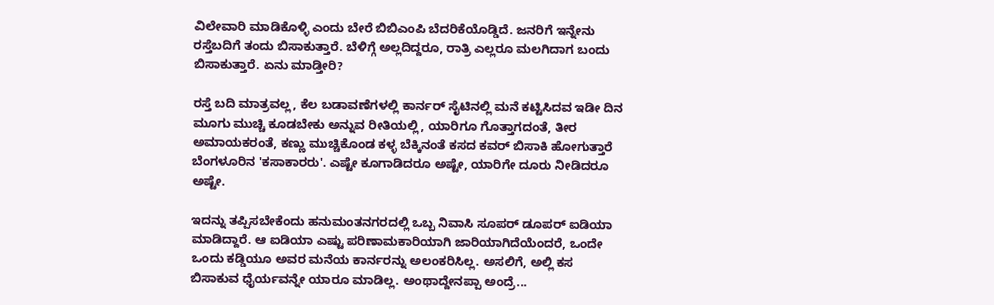ವಿಲೇವಾರಿ ಮಾಡಿಕೊಳ್ಳಿ ಎಂದು ಬೇರೆ ಬಿಬಿಎಂಪಿ ಬೆದರಿಕೆಯೊಡ್ಡಿದೆ. ಜನರಿಗೆ ಇನ್ನೇನು ರಸ್ತೆಬದಿಗೆ ತಂದು ಬಿಸಾಕುತ್ತಾರೆ. ಬೆಳಿಗ್ಗೆ ಅಲ್ಲದಿದ್ದರೂ, ರಾತ್ರಿ ಎಲ್ಲರೂ ಮಲಗಿದಾಗ ಬಂದು ಬಿಸಾಕುತ್ತಾರೆ. ಏನು ಮಾಡ್ತೀರಿ?

ರಸ್ತೆ ಬದಿ ಮಾತ್ರವಲ್ಲ, ಕೆಲ ಬಡಾವಣೆಗಳಲ್ಲಿ ಕಾರ್ನರ್ ಸೈಟಿನಲ್ಲಿ ಮನೆ ಕಟ್ಟಿಸಿದವ ಇಡೀ ದಿನ ಮೂಗು ಮುಚ್ಚಿ ಕೂಡಬೇಕು ಅನ್ನುವ ರೀತಿಯಲ್ಲಿ, ಯಾರಿಗೂ ಗೊತ್ತಾಗದಂತೆ, ತೀರ ಅಮಾಯಕರಂತೆ, ಕಣ್ಣು ಮುಚ್ಚಿಕೊಂಡ ಕಳ್ಳ ಬೆಕ್ಕಿನಂತೆ ಕಸದ ಕವರ್ ಬಿಸಾಕಿ ಹೋಗುತ್ತಾರೆ ಬೆಂಗಳೂರಿನ 'ಕಸಾಕಾರರು'. ಎಷ್ಟೇ ಕೂಗಾಡಿದರೂ ಅಷ್ಟೇ, ಯಾರಿಗೇ ದೂರು ನೀಡಿದರೂ ಅಷ್ಟೇ.

ಇದನ್ನು ತಪ್ಪಿಸಬೇಕೆಂದು ಹನುಮಂತನಗರದಲ್ಲಿ ಒಬ್ಬ ನಿವಾಸಿ ಸೂಪರ್ ಡೂಪರ್ ಐಡಿಯಾ ಮಾಡಿದ್ದಾರೆ. ಆ ಐಡಿಯಾ ಎಷ್ಟು ಪರಿಣಾಮಕಾರಿಯಾಗಿ ಜಾರಿಯಾಗಿದೆಯೆಂದರೆ, ಒಂದೇ ಒಂದು ಕಡ್ಡಿಯೂ ಅವರ ಮನೆಯ ಕಾರ್ನರನ್ನು ಅಲಂಕರಿಸಿಲ್ಲ. ಅಸಲಿಗೆ, ಅಲ್ಲಿ ಕಸ ಬಿಸಾಕುವ ಧೈರ್ಯವನ್ನೇ ಯಾರೂ ಮಾಡಿಲ್ಲ. ಅಂಥಾದ್ದೇನಪ್ಪಾ ಅಂದ್ರೆ...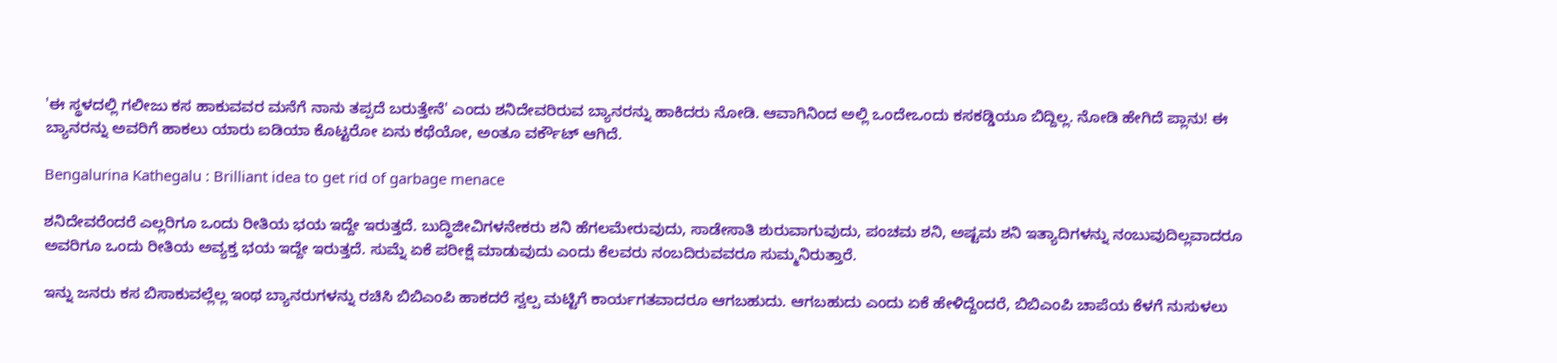'ಈ ಸ್ಥಳದಲ್ಲಿ ಗಲೀಜು ಕಸ ಹಾಕುವವರ ಮನೆಗೆ ನಾನು ತಪ್ಪದೆ ಬರುತ್ತೇನೆ' ಎಂದು ಶನಿದೇವರಿರುವ ಬ್ಯಾನರನ್ನು ಹಾಕಿದರು ನೋಡಿ. ಆವಾಗಿನಿಂದ ಅಲ್ಲಿ ಒಂದೇಒಂದು ಕಸಕಡ್ಡಿಯೂ ಬಿದ್ದಿಲ್ಲ. ನೋಡಿ ಹೇಗಿದೆ ಪ್ಲಾನು! ಈ ಬ್ಯಾನರನ್ನು ಅವರಿಗೆ ಹಾಕಲು ಯಾರು ಐಡಿಯಾ ಕೊಟ್ಟರೋ ಏನು ಕಥೆಯೋ, ಅಂತೂ ವರ್ಕೌಟ್ ಆಗಿದೆ.

Bengalurina Kathegalu : Brilliant idea to get rid of garbage menace

ಶನಿದೇವರೆಂದರೆ ಎಲ್ಲರಿಗೂ ಒಂದು ರೀತಿಯ ಭಯ ಇದ್ದೇ ಇರುತ್ತದೆ. ಬುದ್ಧಿಜೀವಿಗಳನೇಕರು ಶನಿ ಹೆಗಲಮೇರುವುದು, ಸಾಡೇಸಾತಿ ಶುರುವಾಗುವುದು, ಪಂಚಮ ಶನಿ, ಅಷ್ಟಮ ಶನಿ ಇತ್ಯಾದಿಗಳನ್ನು ನಂಬುವುದಿಲ್ಲವಾದರೂ ಅವರಿಗೂ ಒಂದು ರೀತಿಯ ಅವ್ಯಕ್ತ ಭಯ ಇದ್ದೇ ಇರುತ್ತದೆ. ಸುಮ್ನೆ ಏಕೆ ಪರೀಕ್ಷೆ ಮಾಡುವುದು ಎಂದು ಕೆಲವರು ನಂಬದಿರುವವರೂ ಸುಮ್ಮನಿರುತ್ತಾರೆ.

ಇನ್ನು ಜನರು ಕಸ ಬಿಸಾಕುವಲ್ಲೆಲ್ಲ ಇಂಥ ಬ್ಯಾನರುಗಳನ್ನು ರಚಿಸಿ ಬಿಬಿಎಂಪಿ ಹಾಕದರೆ ಸ್ವಲ್ಪ ಮಟ್ಟಿಗೆ ಕಾರ್ಯಗತವಾದರೂ ಆಗಬಹುದು. ಆಗಬಹುದು ಎಂದು ಏಕೆ ಹೇಳಿದ್ದೆಂದರೆ, ಬಿಬಿಎಂಪಿ ಚಾಪೆಯ ಕೆಳಗೆ ನುಸುಳಲು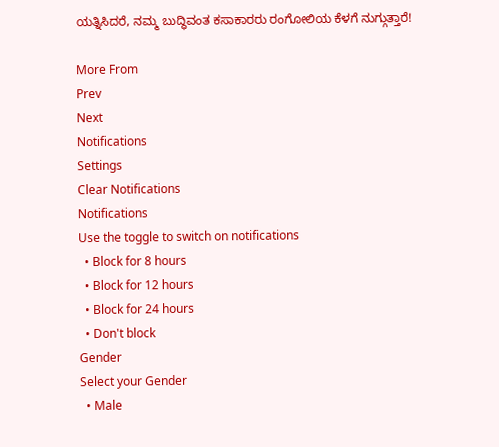ಯತ್ನಿಸಿದರೆ, ನಮ್ಮ ಬುದ್ಧಿವಂತ ಕಸಾಕಾರರು ರಂಗೋಲಿಯ ಕೆಳಗೆ ನುಗ್ಗುತ್ತಾರೆ!

More From
Prev
Next
Notifications
Settings
Clear Notifications
Notifications
Use the toggle to switch on notifications
  • Block for 8 hours
  • Block for 12 hours
  • Block for 24 hours
  • Don't block
Gender
Select your Gender
  • Male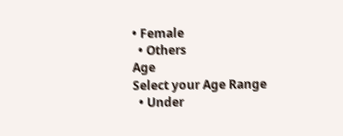• Female
  • Others
Age
Select your Age Range
  • Under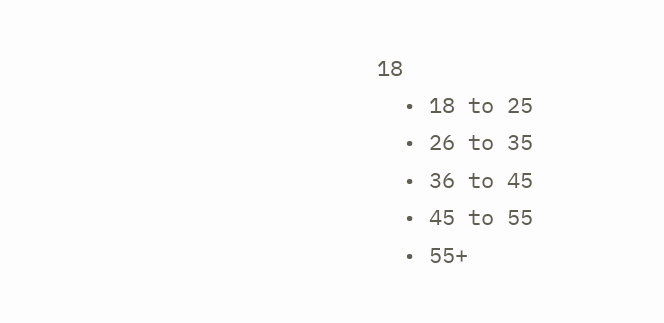18
  • 18 to 25
  • 26 to 35
  • 36 to 45
  • 45 to 55
  • 55+